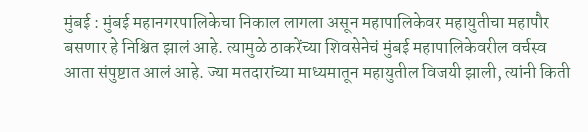मुंबई : मुंबई महानगरपालिकेचा निकाल लागला असून महापालिकेवर महायुतीचा महापौर बसणार हे निश्चित झालं आहे. त्यामुळे ठाकरेंच्या शिवसेनेचं मुंबई महापालिकेवरील वर्चस्व आता संपुष्टात आलं आहे. ज्या मतदारांच्या माध्यमातून महायुतील विजयी झाली, त्यांनी किती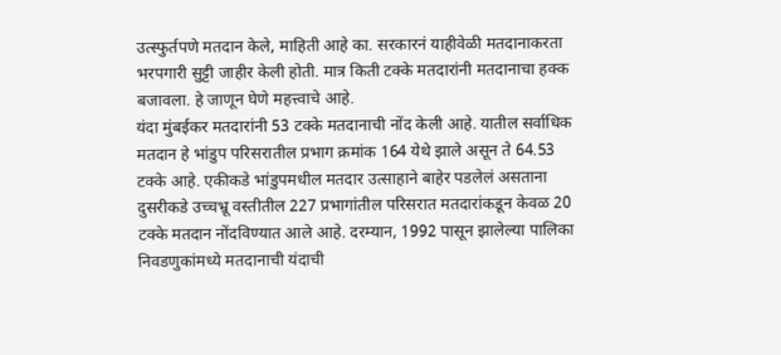उत्स्फुर्तपणे मतदान केले, माहिती आहे का. सरकारनं याहीवेळी मतदानाकरता भरपगारी सुट्टी जाहीर केली होती. मात्र किती टक्के मतदारांनी मतदानाचा हक्क बजावला. हे जाणून घेणे महत्त्वाचे आहे.
यंदा मुंबईकर मतदारांनी 53 टक्के मतदानाची नोंद केली आहे. यातील सर्वाधिक मतदान हे भांडुप परिसरातील प्रभाग क्रमांक 164 येथे झाले असून ते 64.53 टक्के आहे. एकीकडे भांडुपमधील मतदार उत्साहाने बाहेर पडलेलं असताना दुसरीकडे उच्चभ्रू वस्तीतील 227 प्रभागांतील परिसरात मतदारांकडून केवळ 20 टक्के मतदान नोंदविण्यात आले आहे. दरम्यान, 1992 पासून झालेल्या पालिका निवडणुकांमध्ये मतदानाची यंदाची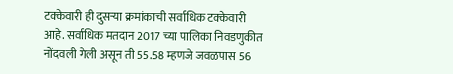टक्केवारी ही दुसऱ्या क्रमांकाची सर्वाधिक टक्केवारी आहे. सर्वाधिक मतदान 2017 च्या पालिका निवडणुकीत नोंदवली गेली असून ती 55.58 म्हणजे जवळपास 56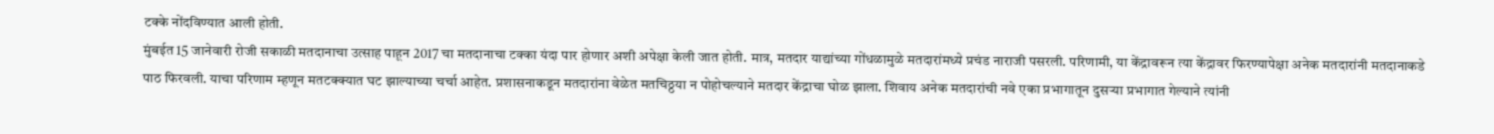टक्के नोंदविण्यात आली होती.
मुंबईत 15 जानेवारी रोजी सकाळी मतदानाचा उत्साह पाहून 2017 चा मतदानाचा टक्का यंदा पार होणार अशी अपेक्षा केली जात होती. मात्र, मतदार याद्यांच्या गोंधळामुळे मतदारांमध्ये प्रचंड नाराजी पसरली. परिणामी, या केंद्रावरून त्या केंद्रावर फिरण्यापेक्षा अनेक मतदारांनी मतदानाकडे पाठ फिरवली. याचा परिणाम म्हणून मतटक्क्यात घट झाल्याच्या चर्चा आहेत. प्रशासनाकडून मतदारांना वेळेत मतचिठ्ठया न पोहोचल्याने मतदार केंद्राचा घोळ झाला. शिवाय अनेक मतदारांची नवे एका प्रभागातून दुसऱ्या प्रभागात गेल्याने त्यांनी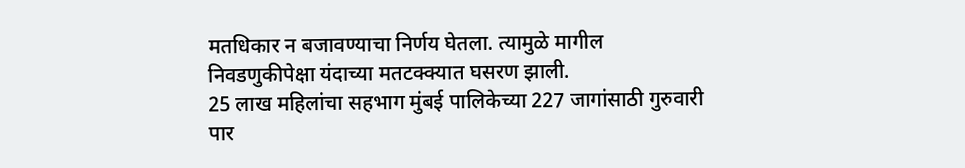मतधिकार न बजावण्याचा निर्णय घेतला. त्यामुळे मागील निवडणुकीपेक्षा यंदाच्या मतटक्क्यात घसरण झाली.
25 लाख महिलांचा सहभाग मुंबई पालिकेच्या 227 जागांसाठी गुरुवारी पार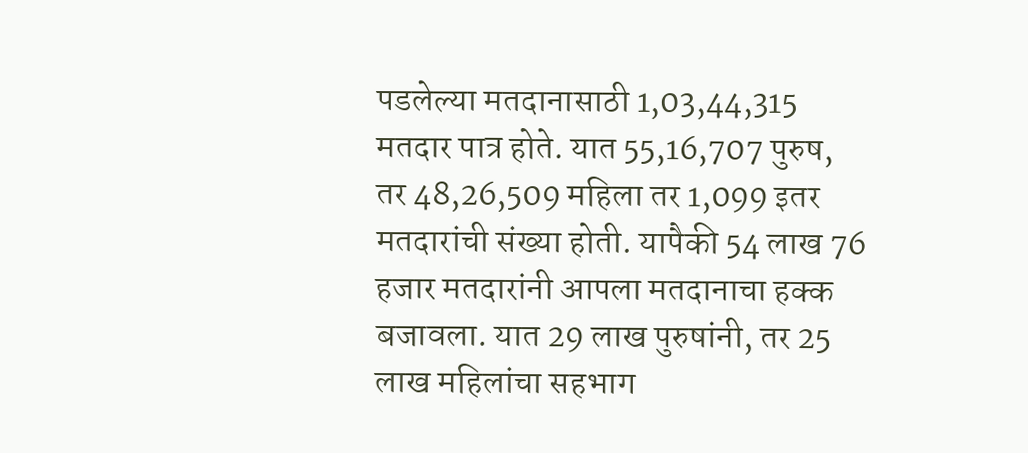पडलेल्या मतदानासाठी 1,03,44,315 मतदार पात्र होते. यात 55,16,707 पुरुष, तर 48,26,509 महिला तर 1,099 इतर मतदारांची संख्या होती. यापैकी 54 लाख 76 हजार मतदारांनी आपला मतदानाचा हक्क बजावला. यात 29 लाख पुरुषांनी, तर 25 लाख महिलांचा सहभाग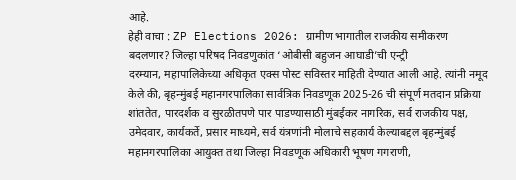आहे.
हेही वाचा : ZP Elections 2026: ग्रामीण भागातील राजकीय समीकरण बदलणार? जिल्हा परिषद निवडणुकांत ‘ओबीसी बहुजन आघाडी’ची एन्ट्री
दरम्यान, महापालिकेच्या अधिकृत एक्स पोस्ट सविस्तर माहिती देण्यात आली आहे. त्यांनी नमूद केले की, बृहन्मुंबई महानगरपालिका सार्वत्रिक निवडणूक 2025-26 ची संपूर्ण मतदान प्रक्रिया शांततेत, पारदर्शक व सुरळीतपणे पार पाडण्यासाठी मुंबईकर नागरिक, सर्व राजकीय पक्ष, उमेदवार, कार्यकर्ते, प्रसार माध्यमे, सर्व यंत्रणांनी मोलाचे सहकार्य केल्याबद्दल बृहन्मुंबई महानगरपालिका आयुक्त तथा जिल्हा निवडणूक अधिकारी भूषण गगराणी,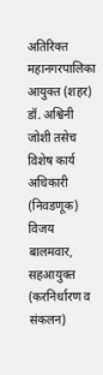अतिरिक्त महानगरपालिका आयुक्त (शहर) डॉ. अश्विनी जोशी तसेच विशेष कार्य अधिकारी (निवडणूक) विजय बालमवार, सहआयुक्त (करनिर्धारण व संकलन)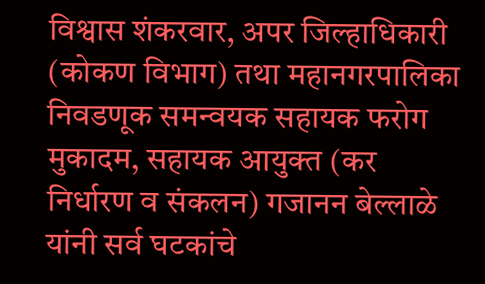विश्वास शंकरवार, अपर जिल्हाधिकारी (कोकण विभाग) तथा महानगरपालिका निवडणूक समन्वयक सहायक फरोग मुकादम, सहायक आयुक्त (कर निर्धारण व संकलन) गजानन बेल्लाळे यांनी सर्व घटकांचे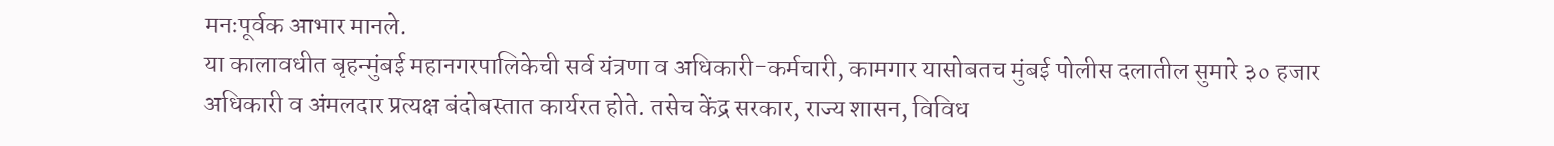मनःपूर्वक आभार मानले.
या कालावधीत बृहन्मुंबई महानगरपालिकेची सर्व यंत्रणा व अधिकारी-कर्मचारी, कामगार यासोबतच मुंबई पोलीस दलातील सुमारे ३० हजार अधिकारी व अंमलदार प्रत्यक्ष बंदोबस्तात कार्यरत होते. तसेच केंद्र सरकार, राज्य शासन, विविध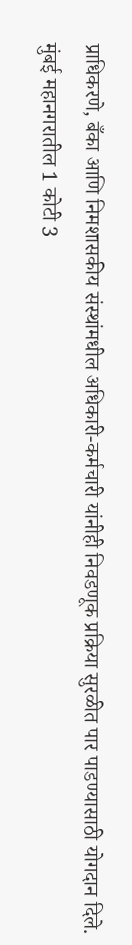प्राधिकरणे, बँका आणि निमशासकीय संस्थांमधील अधिकारी-कर्मचारी यांनीही निवडणूक प्रक्रिया सुरळीत पार पाडण्यासाठी योगदान दिले.
मुंबई महानगरातील 1 कोटी 3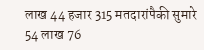लाख 44 हजार 315 मतदारांपैकी सुमारे 54 लाख 76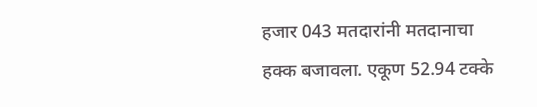हजार 043 मतदारांनी मतदानाचा हक्क बजावला. एकूण 52.94 टक्के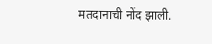मतदानाची नोंद झाली.